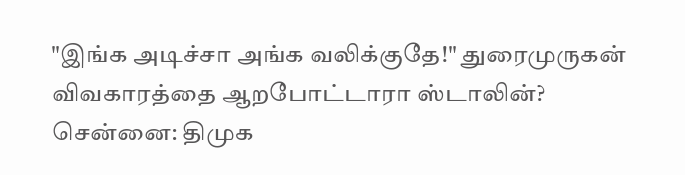"இங்க அடிச்சா அங்க வலிக்குதே!" துரைமுருகன் விவகாரத்தை ஆறபோட்டாரா ஸ்டாலின்?
சென்னை: திமுக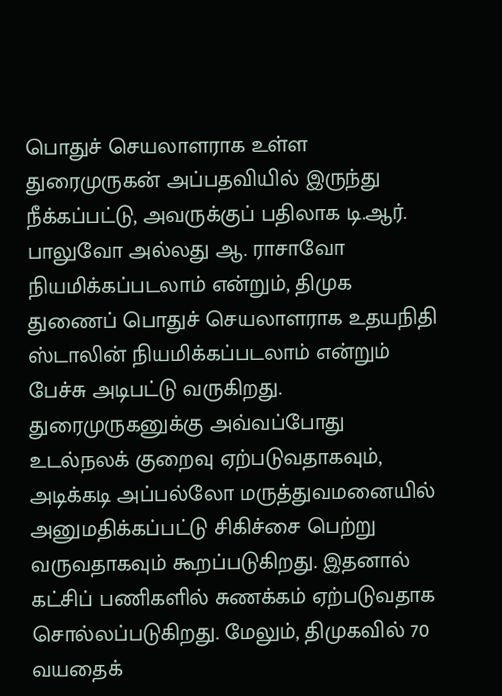பொதுச் செயலாளராக உள்ள துரைமுருகன் அப்பதவியில் இருந்து நீக்கப்பட்டு, அவருக்குப் பதிலாக டி.ஆர். பாலுவோ அல்லது ஆ. ராசாவோ நியமிக்கப்படலாம் என்றும், திமுக துணைப் பொதுச் செயலாளராக உதயநிதி ஸ்டாலின் நியமிக்கப்படலாம் என்றும் பேச்சு அடிபட்டு வருகிறது.
துரைமுருகனுக்கு அவ்வப்போது உடல்நலக் குறைவு ஏற்படுவதாகவும், அடிக்கடி அப்பல்லோ மருத்துவமனையில் அனுமதிக்கப்பட்டு சிகிச்சை பெற்று வருவதாகவும் கூறப்படுகிறது. இதனால் கட்சிப் பணிகளில் சுணக்கம் ஏற்படுவதாக சொல்லப்படுகிறது. மேலும், திமுகவில் 70 வயதைக்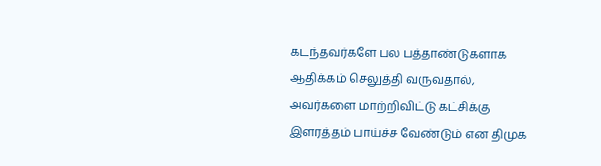கடந்தவர்களே பல பத்தாண்டுகளாக ஆதிக்கம் செலுத்தி வருவதால், அவர்களை மாற்றிவிட்டு கட்சிக்கு இளரத்தம் பாய்ச்ச வேண்டும் என திமுக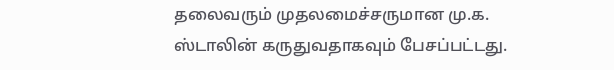தலைவரும் முதலமைச்சருமான மு.க. ஸ்டாலின் கருதுவதாகவும் பேசப்பட்டது.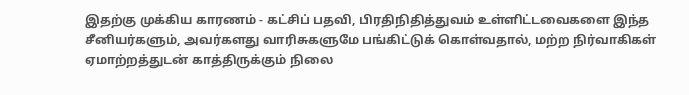இதற்கு முக்கிய காரணம் - கட்சிப் பதவி, பிரதிநிதித்துவம் உள்ளிட்டவைகளை இந்த சீனியர்களும், அவர்களது வாரிசுகளுமே பங்கிட்டுக் கொள்வதால், மற்ற நிர்வாகிகள் ஏமாற்றத்துடன் காத்திருக்கும் நிலை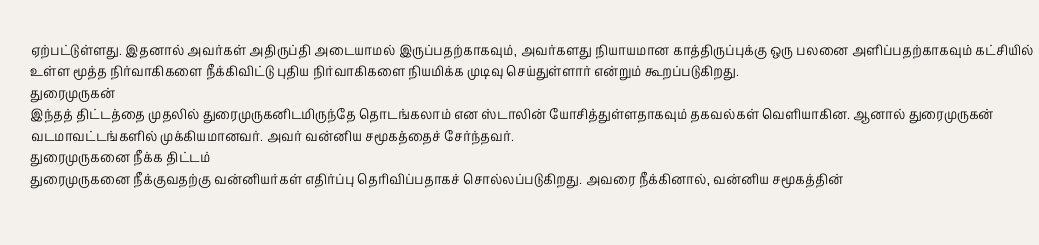ஏற்பட்டுள்ளது. இதனால் அவர்கள் அதிருப்தி அடையாமல் இருப்பதற்காகவும், அவர்களது நியாயமான காத்திருப்புக்கு ஒரு பலனை அளிப்பதற்காகவும் கட்சியில் உள்ள மூத்த நிர்வாகிகளை நீக்கிவிட்டு புதிய நிர்வாகிகளை நியமிக்க முடிவு செய்துள்ளார் என்றும் கூறப்படுகிறது.
துரைமுருகன்
இந்தத் திட்டத்தை முதலில் துரைமுருகனிடமிருந்தே தொடங்கலாம் என ஸ்டாலின் யோசித்துள்ளதாகவும் தகவல்கள் வெளியாகின. ஆனால் துரைமுருகன் வடமாவட்டங்களில் முக்கியமானவர். அவர் வன்னிய சமூகத்தைச் சேர்ந்தவர்.
துரைமுருகனை நீக்க திட்டம்
துரைமுருகனை நீக்குவதற்கு வன்னியர்கள் எதிர்ப்பு தெரிவிப்பதாகச் சொல்லப்படுகிறது. அவரை நீக்கினால், வன்னிய சமூகத்தின்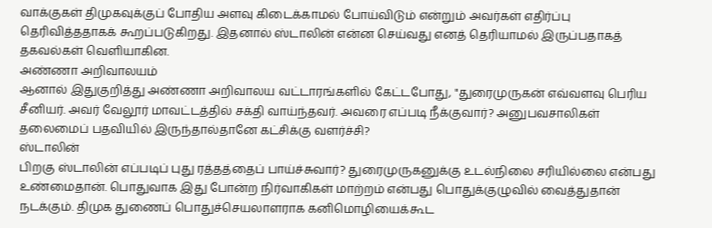வாக்குகள் திமுகவுக்குப் போதிய அளவு கிடைக்காமல் போய்விடும் என்றும் அவர்கள் எதிர்ப்பு தெரிவித்ததாகக் கூறப்படுகிறது. இதனால் ஸ்டாலின் என்ன செய்வது எனத் தெரியாமல் இருப்பதாகத் தகவல்கள் வெளியாகின.
அண்ணா அறிவாலயம்
ஆனால் இதுகுறித்து அண்ணா அறிவாலய வட்டாரங்களில் கேட்டபோது, "துரைமுருகன் எவ்வளவு பெரிய சீனியர். அவர் வேலூர் மாவட்டத்தில் சக்தி வாய்ந்தவர். அவரை எப்படி நீக்குவார்? அனுபவசாலிகள் தலைமைப் பதவியில் இருந்தால்தானே கட்சிக்கு வளர்ச்சி?
ஸ்டாலின்
பிறகு ஸ்டாலின் எப்படிப் புது ரத்தத்தைப் பாய்ச்சுவார்? துரைமுருகனுக்கு உடல்நிலை சரியில்லை என்பது உண்மைதான். பொதுவாக இது போன்ற நிர்வாகிகள் மாற்றம் என்பது பொதுக்குழுவில் வைத்துதான் நடக்கும். திமுக துணைப் பொதுச்செயலாளராக கனிமொழியைக்கூட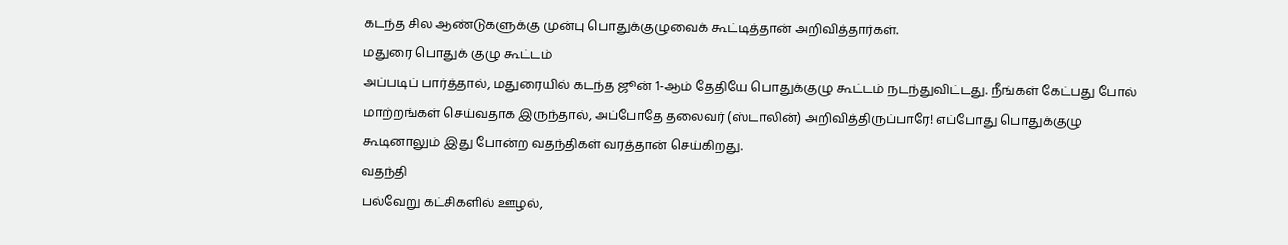கடந்த சில ஆண்டுகளுக்கு முன்பு பொதுக்குழுவைக் கூட்டித்தான் அறிவித்தார்கள்.
மதுரை பொதுக் குழு கூட்டம்
அப்படிப் பார்த்தால், மதுரையில் கடந்த ஜூன் 1-ஆம் தேதியே பொதுக்குழு கூட்டம் நடந்துவிட்டது. நீங்கள் கேட்பது போல் மாற்றங்கள் செய்வதாக இருந்தால், அப்போதே தலைவர் (ஸ்டாலின்) அறிவித்திருப்பாரே! எப்போது பொதுக்குழு கூடினாலும் இது போன்ற வதந்திகள் வரத்தான் செய்கிறது.
வதந்தி
பல்வேறு கட்சிகளில் ஊழல்,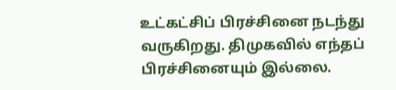உட்கட்சிப் பிரச்சினை நடந்து வருகிறது. திமுகவில் எந்தப் பிரச்சினையும் இல்லை.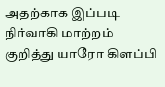அதற்காக இப்படி நிர்வாகி மாற்றம் குறித்து யாரோ கிளப்பி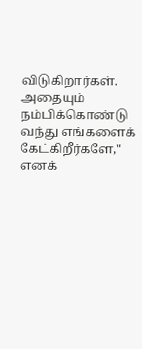விடுகிறார்கள். அதையும் நம்பிக்கொண்டு வந்து எங்களைக் கேட்கிறீர்களே," எனக்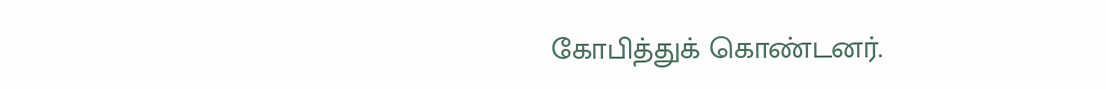கோபித்துக் கொண்டனர்.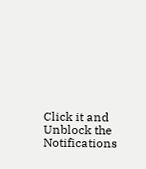Click it and Unblock the Notifications